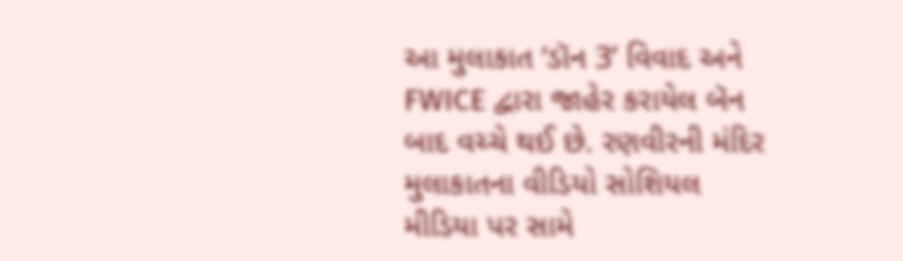આ મુલાકાત ‘ડૉન 3’ વિવાદ અને FWICE દ્વારા જાહેર કરાયેલ બૅન બાદ વચ્ચે થઈ છે. રણવીરની મંદિર મુલાકાતના વીડિયો સોશિયલ મીડિયા પર સામે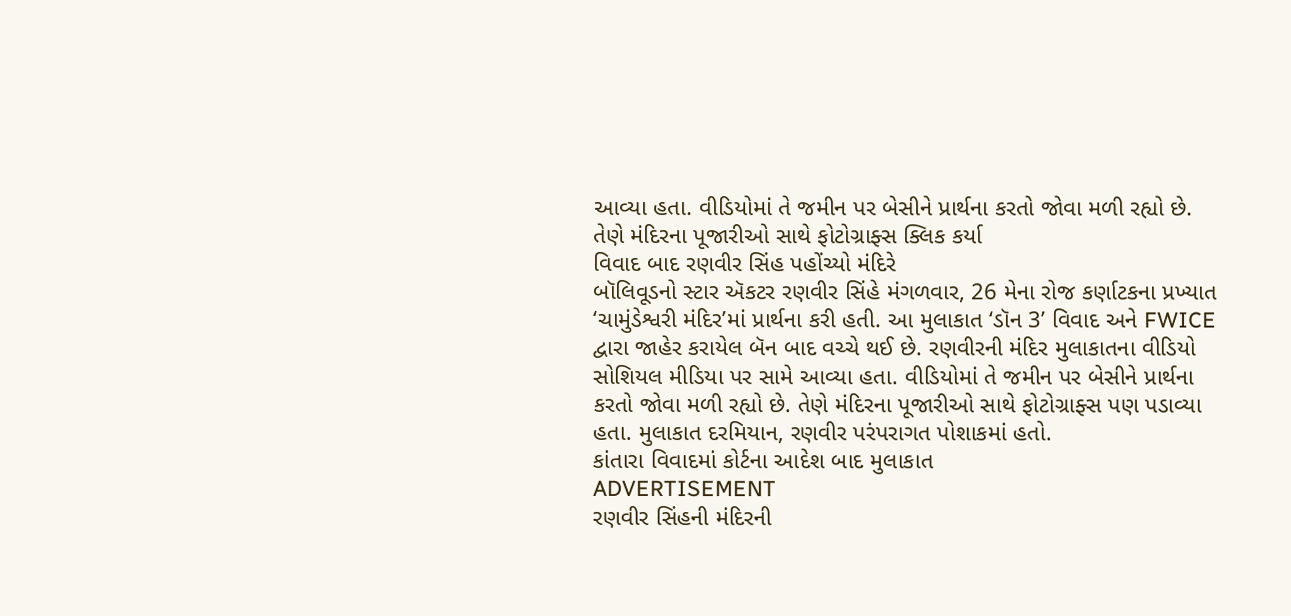આવ્યા હતા. વીડિયોમાં તે જમીન પર બેસીને પ્રાર્થના કરતો જોવા મળી રહ્યો છે. તેણે મંદિરના પૂજારીઓ સાથે ફોટોગ્રાફ્સ ક્લિક કર્યા
વિવાદ બાદ રણવીર સિંહ પહોંચ્યો મંદિરે
બૉલિવૂડનો સ્ટાર ઍકટર રણવીર સિંહે મંગળવાર, 26 મેના રોજ કર્ણાટકના પ્રખ્યાત ‘ચામુંડેશ્વરી મંદિર’માં પ્રાર્થના કરી હતી. આ મુલાકાત ‘ડૉન 3’ વિવાદ અને FWICE દ્વારા જાહેર કરાયેલ બૅન બાદ વચ્ચે થઈ છે. રણવીરની મંદિર મુલાકાતના વીડિયો સોશિયલ મીડિયા પર સામે આવ્યા હતા. વીડિયોમાં તે જમીન પર બેસીને પ્રાર્થના કરતો જોવા મળી રહ્યો છે. તેણે મંદિરના પૂજારીઓ સાથે ફોટોગ્રાફ્સ પણ પડાવ્યા હતા. મુલાકાત દરમિયાન, રણવીર પરંપરાગત પોશાકમાં હતો.
કાંતારા વિવાદમાં કોર્ટના આદેશ બાદ મુલાકાત
ADVERTISEMENT
રણવીર સિંહની મંદિરની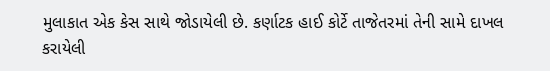મુલાકાત એક કેસ સાથે જોડાયેલી છે. કર્ણાટક હાઈ કોર્ટે તાજેતરમાં તેની સામે દાખલ કરાયેલી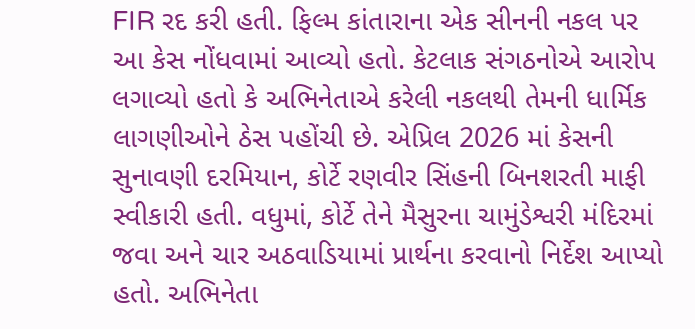FIR રદ કરી હતી. ફિલ્મ કાંતારાના એક સીનની નકલ પર આ કેસ નોંધવામાં આવ્યો હતો. કેટલાક સંગઠનોએ આરોપ લગાવ્યો હતો કે અભિનેતાએ કરેલી નકલથી તેમની ધાર્મિક લાગણીઓને ઠેસ પહોંચી છે. એપ્રિલ 2026 માં કેસની સુનાવણી દરમિયાન, કોર્ટે રણવીર સિંહની બિનશરતી માફી સ્વીકારી હતી. વધુમાં, કોર્ટે તેને મૈસુરના ચામુંડેશ્વરી મંદિરમાં જવા અને ચાર અઠવાડિયામાં પ્રાર્થના કરવાનો નિર્દેશ આપ્યો હતો. અભિનેતા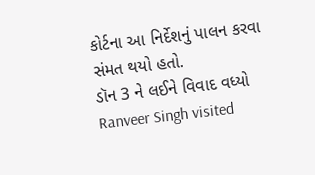કોર્ટના આ નિર્દેશનું પાલન કરવા સંમત થયો હતો.
ડૉન 3 ને લઈને વિવાદ વધ્યો
Ranveer Singh visited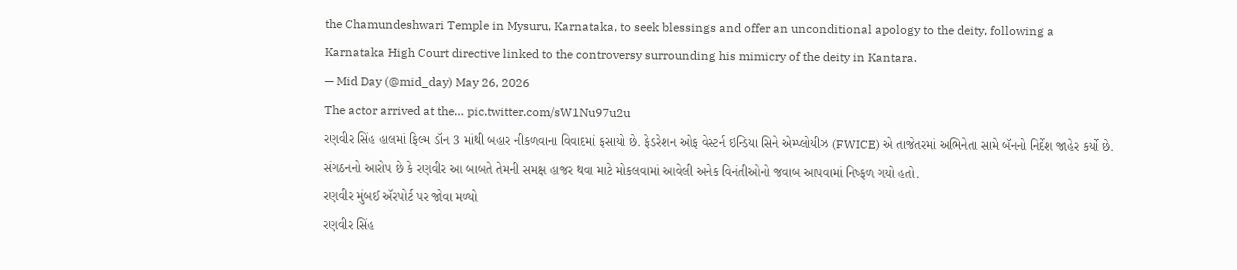the Chamundeshwari Temple in Mysuru, Karnataka, to seek blessings and offer an unconditional apology to the deity, following a Karnataka High Court directive linked to the controversy surrounding his mimicry of the deity in Kantara.
— Mid Day (@mid_day) May 26, 2026
The actor arrived at the… pic.twitter.com/sW1Nu97u2u
રણવીર સિંહ હાલમાં ફિલ્મ ડૉન 3 માંથી બહાર નીકળવાના વિવાદમાં ફસાયો છે. ફેડરેશન ઓફ વેસ્ટર્ન ઇન્ડિયા સિને એમ્પ્લોયીઝ (FWICE) એ તાજેતરમાં અભિનેતા સામે બૅનનો નિર્દેશ જાહેર કર્યો છે. સંગઠનનો આરોપ છે કે રણવીર આ બાબતે તેમની સમક્ષ હાજર થવા માટે મોકલવામાં આવેલી અનેક વિનંતીઓનો જવાબ આપવામાં નિષ્ફળ ગયો હતો.
રણવીર મુંબઈ ઍરપોર્ટ પર જોવા મળ્યો
રણવીર સિંહ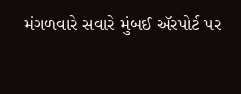મંગળવારે સવારે મુંબઈ ઍરપોર્ટ પર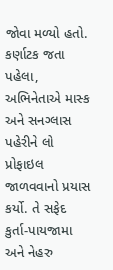જોવા મળ્યો હતો. કર્ણાટક જતા પહેલા, અભિનેતાએ માસ્ક અને સનગ્લાસ પહેરીને લો પ્રોફાઇલ જાળવવાનો પ્રયાસ કર્યો. તે સફેદ કુર્તા-પાયજામા અને નેહરુ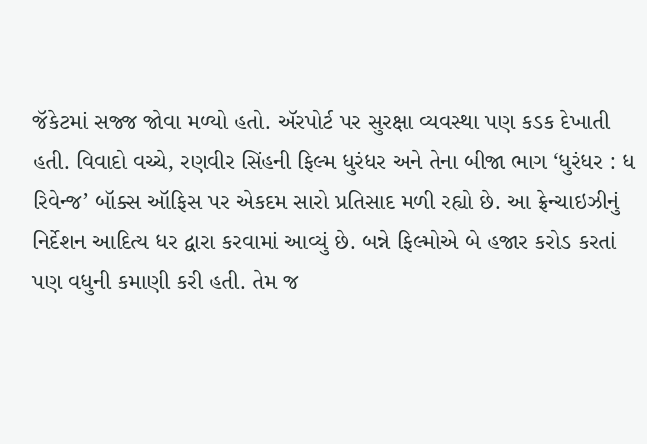જૅકેટમાં સજ્જ જોવા મળ્યો હતો. ઍરપોર્ટ પર સુરક્ષા વ્યવસ્થા પણ કડક દેખાતી હતી. વિવાદો વચ્ચે, રણવીર સિંહની ફિલ્મ ધુરંધર અને તેના બીજા ભાગ ‘ધુરંધર : ધ રિવેન્જ’ બૉક્સ ઑફિસ પર એકદમ સારો પ્રતિસાદ મળી રહ્યો છે. આ ફ્રેન્ચાઇઝીનું નિર્દેશન આદિત્ય ધર દ્વારા કરવામાં આવ્યું છે. બન્ને ફિલ્મોએ બે હજાર કરોડ કરતાં પણ વધુની કમાણી કરી હતી. તેમ જ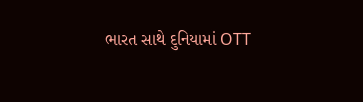ભારત સાથે દુનિયામાં OTT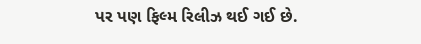પર પણ ફિલ્મ રિલીઝ થઈ ગઈ છે.